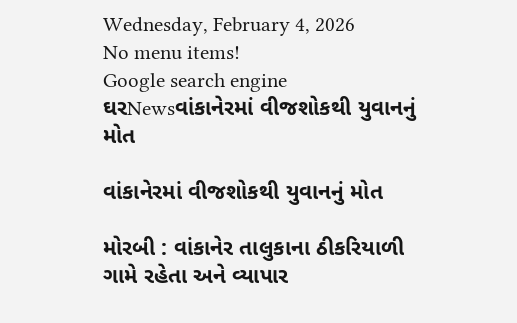Wednesday, February 4, 2026
No menu items!
Google search engine
ઘરNewsવાંકાનેરમાં વીજશોકથી યુવાનનું મોત

વાંકાનેરમાં વીજશોકથી યુવાનનું મોત

મોરબી : વાંકાનેર તાલુકાના ઠીકરિયાળી ગામે રહેતા અને વ્યાપાર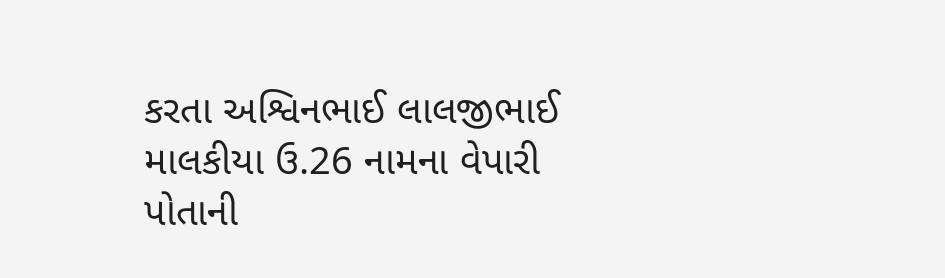કરતા અશ્વિનભાઈ લાલજીભાઈ માલકીયા ઉ.26 નામના વેપારી પોતાની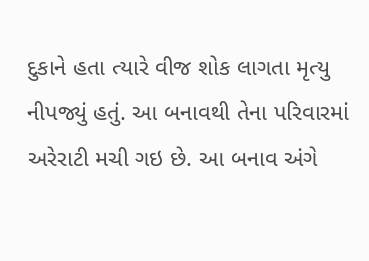દુકાને હતા ત્યારે વીજ શોક લાગતા મૃત્યુ નીપજ્યું હતું. આ બનાવથી તેના પરિવારમાં અરેરાટી મચી ગઇ છે. આ બનાવ અંગે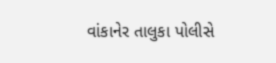વાંકાનેર તાલુકા પોલીસે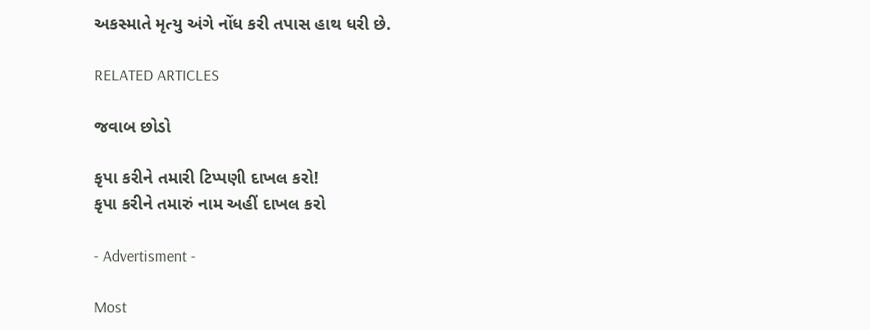અકસ્માતે મૃત્યુ અંગે નોંધ કરી તપાસ હાથ ધરી છે.

RELATED ARTICLES

જવાબ છોડો

કૃપા કરીને તમારી ટિપ્પણી દાખલ કરો!
કૃપા કરીને તમારું નામ અહીં દાખલ કરો

- Advertisment -

Most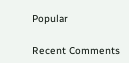Popular

Recent Comments